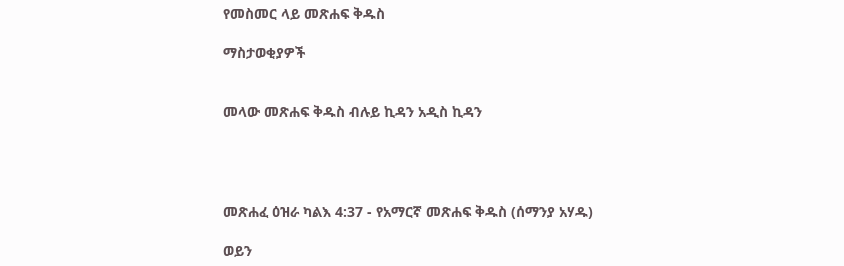የመስመር ላይ መጽሐፍ ቅዱስ

ማስታወቂያዎች


መላው መጽሐፍ ቅዱስ ብሉይ ኪዳን አዲስ ኪዳን




መጽሐፈ ዕዝራ ካልእ 4:37 - የአማርኛ መጽሐፍ ቅዱስ (ሰማንያ አሃዱ)

ወይን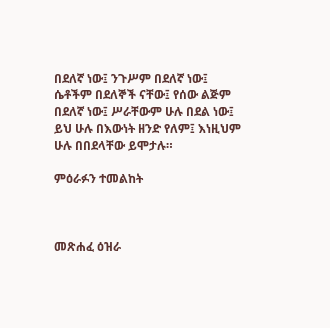በደለኛ ነው፤ ንጉሥም በደለኛ ነው፤ ሴቶችም በደለኞች ናቸው፤ የሰው ልጅም በደለኛ ነው፤ ሥራቸውም ሁሉ በደል ነው፤ ይህ ሁሉ በእውነት ዘንድ የለም፤ እነዚህም ሁሉ በበደላቸው ይሞታሉ።

ምዕራፉን ተመልከት



መጽሐፈ ዕዝራ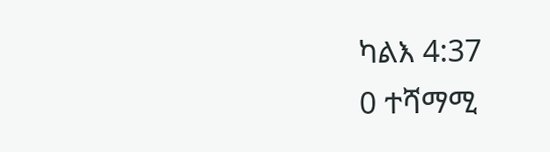ካልእ 4:37
0 ተሻማሚ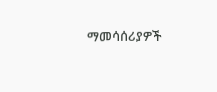ማመሳሰሪያዎች